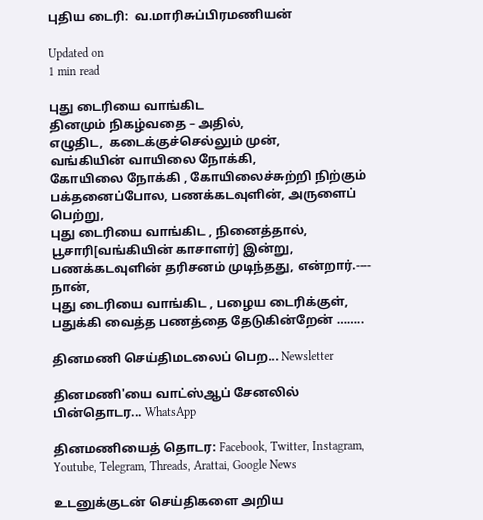புதிய டைரி:  வ.மாரிசுப்பிரமணியன்

Updated on
1 min read

புது டைரியை வாங்கிட
தினமும் நிகழ்வதை – அதில்,
எழுதிட,  கடைக்குச்செல்லும் முன்,
வங்கியின் வாயிலை நோக்கி,
கோயிலை நோக்கி , கோயிலைச்சுற்றி நிற்கும்
பக்தனைப்போல, பணக்கடவுளின், அருளைப் பெற்று,
புது டைரியை வாங்கிட , நினைத்தால்,
பூசாரி[வங்கியின் காசாளர்] இன்று,
பணக்கடவுளின் தரிசனம் முடிந்தது, என்றார்.---- நான்,
புது டைரியை வாங்கிட , பழைய டைரிக்குள்,
பதுக்கி வைத்த பணத்தை தேடுகின்றேன் ……..

தினமணி செய்திமடலைப் பெற... Newsletter

தினமணி'யை வாட்ஸ்ஆப் சேனலில் பின்தொடர... WhatsApp

தினமணியைத் தொடர: Facebook, Twitter, Instagram, Youtube, Telegram, Threads, Arattai, Google News

உடனுக்குடன் செய்திகளை அறிய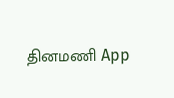தினமணி App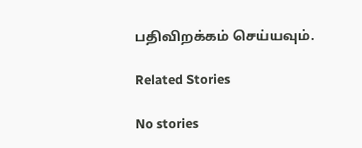பதிவிறக்கம் செய்யவும்.

Related Stories

No stories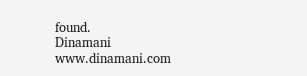found.
Dinamani
www.dinamani.com